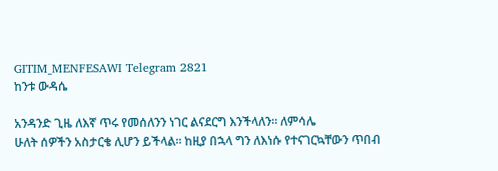GITIM_MENFESAWI Telegram 2821
ከንቱ ውዳሴ

አንዳንድ ጊዜ ለእኛ ጥሩ የመሰለንን ነገር ልናደርግ እንችላለን። ለምሳሌ
ሁለት ሰዎችን አስታርቄ ሊሆን ይችላል። ከዚያ በኋላ ግን ለእነሱ የተናገርኳቸውን ጥበብ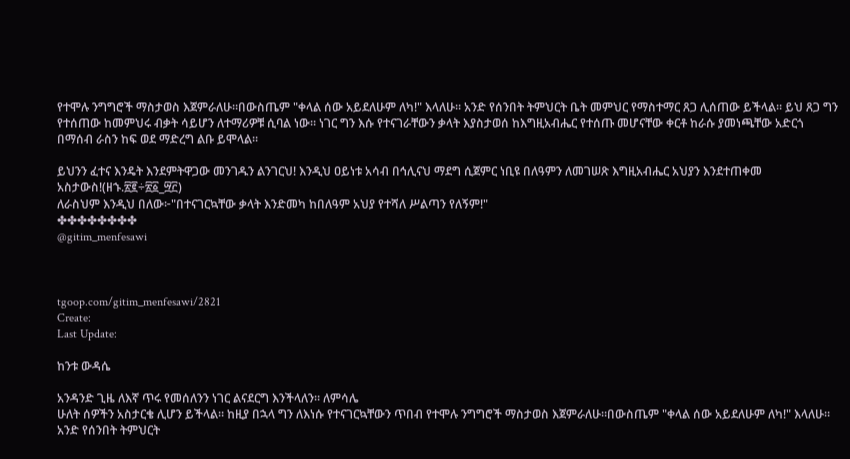የተሞሉ ንግግሮች ማስታወስ እጀምራለሁ።በውስጤም "ቀላል ሰው አይደለሁም ለካ!" እላለሁ። አንድ የሰንበት ትምህርት ቤት መምህር የማስተማር ጸጋ ሊሰጠው ይችላል። ይህ ጸጋ ግን የተሰጠው ከመምህሩ ብቃት ሳይሆን ለተማሪዎቹ ሲባል ነው። ነገር ግን እሱ የተናገራቸውን ቃላት እያስታወሰ ከእግዚአብሔር የተሰጡ መሆናቸው ቀርቶ ከራሱ ያመነጫቸው አድርጎ በማሰብ ራስን ከፍ ወደ ማድረግ ልቡ ይሞላል።

ይህንን ፈተና እንዴት እንደምትዋጋው መንገዱን ልንገርህ! እንዲህ ዐይነቱ አሳብ በኅሊናህ ማደግ ሲጀምር ነቢዩ በለዓምን ለመገሠጽ እግዚአብሔር አህያን እንደተጠቀመ አስታውስ!(ዘኁ.፳፪÷፳፩_፵፫)
ለራስህም እንዲህ በለው፦"በተናገርኳቸው ቃላት እንድመካ ከበለዓም አህያ የተሻለ ሥልጣን የለኝም!"
✤✤✤✤✤✤✤✤
@gitim_menfesawi



tgoop.com/gitim_menfesawi/2821
Create:
Last Update:

ከንቱ ውዳሴ

አንዳንድ ጊዜ ለእኛ ጥሩ የመሰለንን ነገር ልናደርግ እንችላለን። ለምሳሌ
ሁለት ሰዎችን አስታርቄ ሊሆን ይችላል። ከዚያ በኋላ ግን ለእነሱ የተናገርኳቸውን ጥበብ የተሞሉ ንግግሮች ማስታወስ እጀምራለሁ።በውስጤም "ቀላል ሰው አይደለሁም ለካ!" እላለሁ። አንድ የሰንበት ትምህርት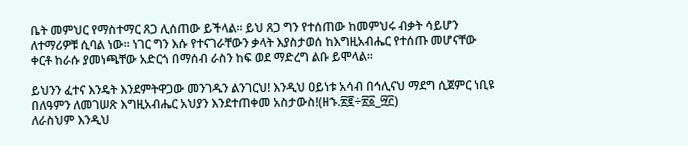ቤት መምህር የማስተማር ጸጋ ሊሰጠው ይችላል። ይህ ጸጋ ግን የተሰጠው ከመምህሩ ብቃት ሳይሆን ለተማሪዎቹ ሲባል ነው። ነገር ግን እሱ የተናገራቸውን ቃላት እያስታወሰ ከእግዚአብሔር የተሰጡ መሆናቸው ቀርቶ ከራሱ ያመነጫቸው አድርጎ በማሰብ ራስን ከፍ ወደ ማድረግ ልቡ ይሞላል።

ይህንን ፈተና እንዴት እንደምትዋጋው መንገዱን ልንገርህ! እንዲህ ዐይነቱ አሳብ በኅሊናህ ማደግ ሲጀምር ነቢዩ በለዓምን ለመገሠጽ እግዚአብሔር አህያን እንደተጠቀመ አስታውስ!(ዘኁ.፳፪÷፳፩_፵፫)
ለራስህም እንዲህ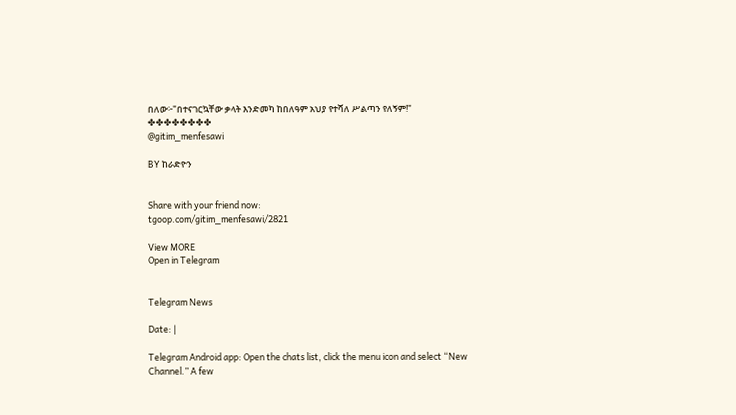በለው፦"በተናገርኳቸው ቃላት እንድመካ ከበለዓም አህያ የተሻለ ሥልጣን የለኝም!"
✤✤✤✤✤✤✤✤
@gitim_menfesawi

BY ከራድዮን


Share with your friend now:
tgoop.com/gitim_menfesawi/2821

View MORE
Open in Telegram


Telegram News

Date: |

Telegram Android app: Open the chats list, click the menu icon and select “New Channel.” A few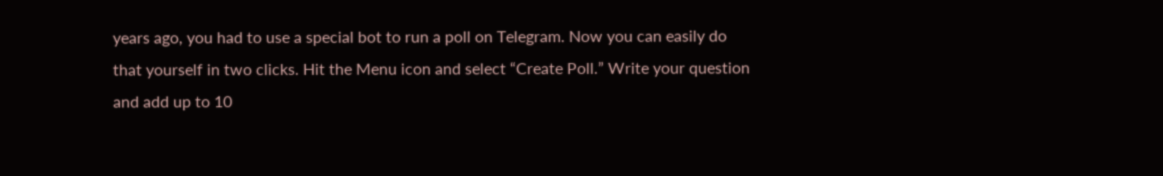years ago, you had to use a special bot to run a poll on Telegram. Now you can easily do that yourself in two clicks. Hit the Menu icon and select “Create Poll.” Write your question and add up to 10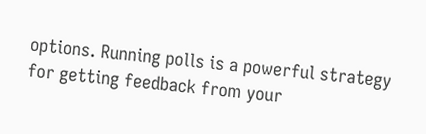options. Running polls is a powerful strategy for getting feedback from your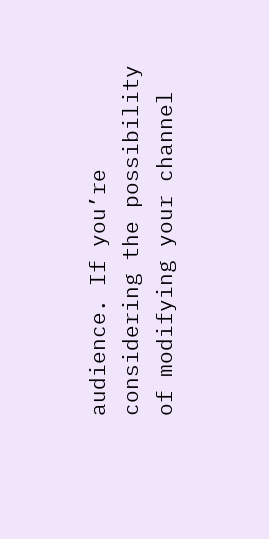audience. If you’re considering the possibility of modifying your channel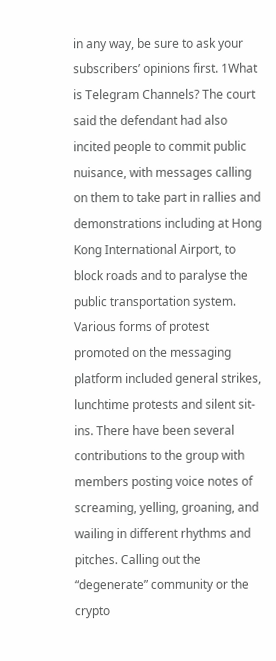in any way, be sure to ask your subscribers’ opinions first. 1What is Telegram Channels? The court said the defendant had also incited people to commit public nuisance, with messages calling on them to take part in rallies and demonstrations including at Hong Kong International Airport, to block roads and to paralyse the public transportation system. Various forms of protest promoted on the messaging platform included general strikes, lunchtime protests and silent sit-ins. There have been several contributions to the group with members posting voice notes of screaming, yelling, groaning, and wailing in different rhythms and pitches. Calling out the “degenerate” community or the crypto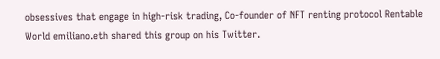obsessives that engage in high-risk trading, Co-founder of NFT renting protocol Rentable World emiliano.eth shared this group on his Twitter.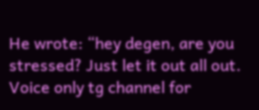He wrote: “hey degen, are you stressed? Just let it out all out. Voice only tg channel for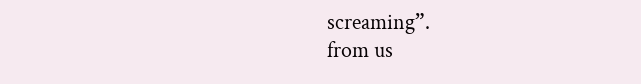screaming”.
from us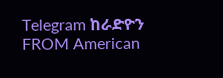Telegram ከራድዮን
FROM American